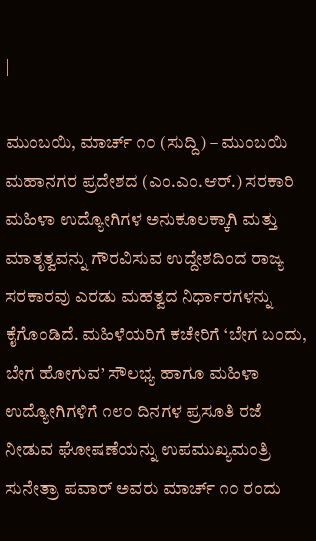|

ಮುಂಬಯಿ, ಮಾರ್ಚ್ ೧೦ (ಸುದ್ದಿ) – ಮುಂಬಯಿ ಮಹಾನಗರ ಪ್ರದೇಶದ (ಎಂ.ಎಂ.ಆರ್.) ಸರಕಾರಿ ಮಹಿಳಾ ಉದ್ಯೋಗಿಗಳ ಅನುಕೂಲಕ್ಕಾಗಿ ಮತ್ತು ಮಾತೃತ್ವವನ್ನು ಗೌರವಿಸುವ ಉದ್ದೇಶದಿಂದ ರಾಜ್ಯ ಸರಕಾರವು ಎರಡು ಮಹತ್ವದ ನಿರ್ಧಾರಗಳನ್ನು ಕೈಗೊಂಡಿದೆ. ಮಹಿಳೆಯರಿಗೆ ಕಚೇರಿಗೆ ‘ಬೇಗ ಬಂದು, ಬೇಗ ಹೋಗುವ’ ಸೌಲಭ್ಯ ಹಾಗೂ ಮಹಿಳಾ ಉದ್ಯೋಗಿಗಳಿಗೆ ೧೮೦ ದಿನಗಳ ಪ್ರಸೂತಿ ರಜೆ ನೀಡುವ ಘೋಷಣೆಯನ್ನು ಉಪಮುಖ್ಯಮಂತ್ರಿ ಸುನೇತ್ರಾ ಪವಾರ್ ಅವರು ಮಾರ್ಚ್ ೧೦ ರಂದು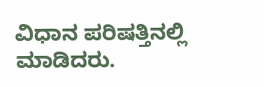ವಿಧಾನ ಪರಿಷತ್ತಿನಲ್ಲಿ ಮಾಡಿದರು.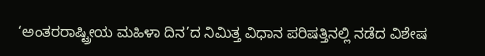‘ಅಂತರರಾಷ್ಟ್ರೀಯ ಮಹಿಳಾ ದಿನ’ದ ನಿಮಿತ್ತ ವಿಧಾನ ಪರಿಷತ್ತಿನಲ್ಲಿ ನಡೆದ ವಿಶೇಷ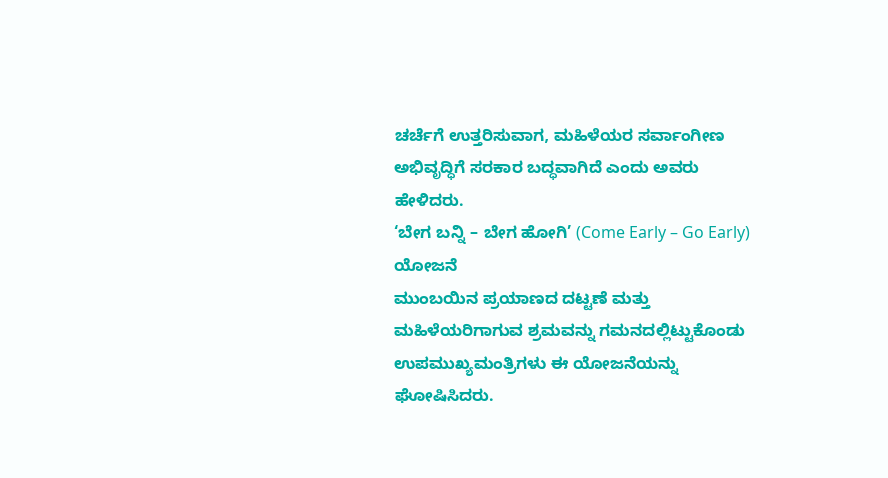ಚರ್ಚೆಗೆ ಉತ್ತರಿಸುವಾಗ, ಮಹಿಳೆಯರ ಸರ್ವಾಂಗೀಣ ಅಭಿವೃದ್ಧಿಗೆ ಸರಕಾರ ಬದ್ಧವಾಗಿದೆ ಎಂದು ಅವರು ಹೇಳಿದರು.
‘ಬೇಗ ಬನ್ನಿ – ಬೇಗ ಹೋಗಿ’ (Come Early – Go Early) ಯೋಜನೆ
ಮುಂಬಯಿನ ಪ್ರಯಾಣದ ದಟ್ಟಣೆ ಮತ್ತು ಮಹಿಳೆಯರಿಗಾಗುವ ಶ್ರಮವನ್ನು ಗಮನದಲ್ಲಿಟ್ಟುಕೊಂಡು ಉಪಮುಖ್ಯಮಂತ್ರಿಗಳು ಈ ಯೋಜನೆಯನ್ನು ಘೋಷಿಸಿದರು.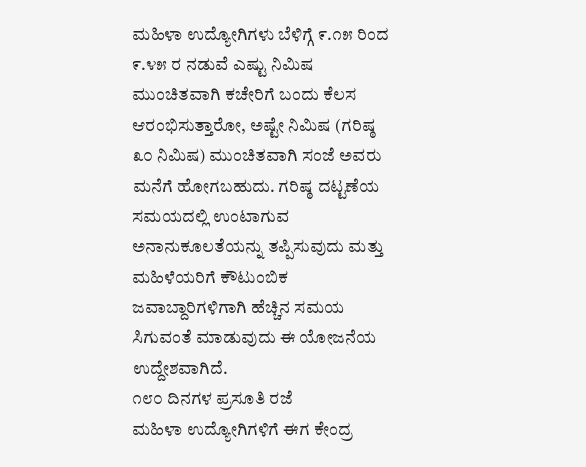ಮಹಿಳಾ ಉದ್ಯೋಗಿಗಳು ಬೆಳಿಗ್ಗೆ ೯.೧೫ ರಿಂದ ೯.೪೫ ರ ನಡುವೆ ಎಷ್ಟು ನಿಮಿಷ ಮುಂಚಿತವಾಗಿ ಕಚೇರಿಗೆ ಬಂದು ಕೆಲಸ ಆರಂಭಿಸುತ್ತಾರೋ, ಅಷ್ಟೇ ನಿಮಿಷ (ಗರಿಷ್ಠ ೩೦ ನಿಮಿಷ) ಮುಂಚಿತವಾಗಿ ಸಂಜೆ ಅವರು ಮನೆಗೆ ಹೋಗಬಹುದು. ಗರಿಷ್ಠ ದಟ್ಟಣೆಯ ಸಮಯದಲ್ಲಿ ಉಂಟಾಗುವ ಅನಾನುಕೂಲತೆಯನ್ನು ತಪ್ಪಿಸುವುದು ಮತ್ತು ಮಹಿಳೆಯರಿಗೆ ಕೌಟುಂಬಿಕ ಜವಾಬ್ದಾರಿಗಳಿಗಾಗಿ ಹೆಚ್ಚಿನ ಸಮಯ ಸಿಗುವಂತೆ ಮಾಡುವುದು ಈ ಯೋಜನೆಯ ಉದ್ದೇಶವಾಗಿದೆ.
೧೮೦ ದಿನಗಳ ಪ್ರಸೂತಿ ರಜೆ
ಮಹಿಳಾ ಉದ್ಯೋಗಿಗಳಿಗೆ ಈಗ ಕೇಂದ್ರ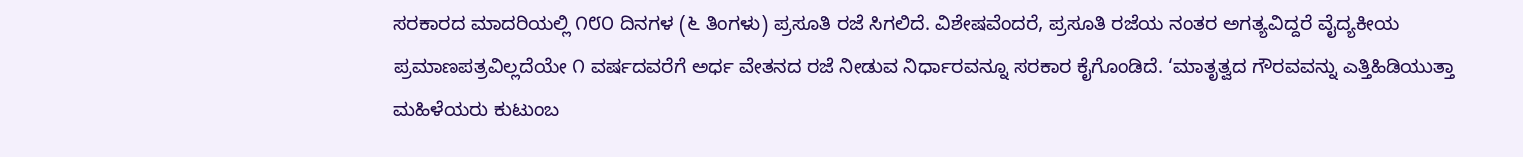ಸರಕಾರದ ಮಾದರಿಯಲ್ಲಿ ೧೮೦ ದಿನಗಳ (೬ ತಿಂಗಳು) ಪ್ರಸೂತಿ ರಜೆ ಸಿಗಲಿದೆ. ವಿಶೇಷವೆಂದರೆ, ಪ್ರಸೂತಿ ರಜೆಯ ನಂತರ ಅಗತ್ಯವಿದ್ದರೆ ವೈದ್ಯಕೀಯ ಪ್ರಮಾಣಪತ್ರವಿಲ್ಲದೆಯೇ ೧ ವರ್ಷದವರೆಗೆ ಅರ್ಧ ವೇತನದ ರಜೆ ನೀಡುವ ನಿರ್ಧಾರವನ್ನೂ ಸರಕಾರ ಕೈಗೊಂಡಿದೆ. ‘ಮಾತೃತ್ವದ ಗೌರವವನ್ನು ಎತ್ತಿಹಿಡಿಯುತ್ತಾ ಮಹಿಳೆಯರು ಕುಟುಂಬ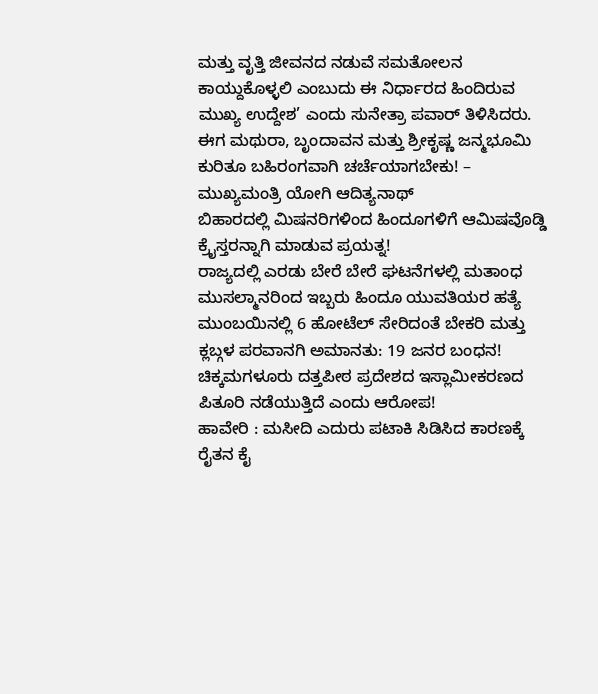ಮತ್ತು ವೃತ್ತಿ ಜೀವನದ ನಡುವೆ ಸಮತೋಲನ ಕಾಯ್ದುಕೊಳ್ಳಲಿ ಎಂಬುದು ಈ ನಿರ್ಧಾರದ ಹಿಂದಿರುವ ಮುಖ್ಯ ಉದ್ದೇಶ’ ಎಂದು ಸುನೇತ್ರಾ ಪವಾರ್ ತಿಳಿಸಿದರು.
ಈಗ ಮಥುರಾ, ಬೃಂದಾವನ ಮತ್ತು ಶ್ರೀಕೃಷ್ಣ ಜನ್ಮಭೂಮಿ ಕುರಿತೂ ಬಹಿರಂಗವಾಗಿ ಚರ್ಚೆಯಾಗಬೇಕು! – ಮುಖ್ಯಮಂತ್ರಿ ಯೋಗಿ ಆದಿತ್ಯನಾಥ್
ಬಿಹಾರದಲ್ಲಿ ಮಿಷನರಿಗಳಿಂದ ಹಿಂದೂಗಳಿಗೆ ಆಮಿಷವೊಡ್ಡಿ ಕ್ರೈಸ್ತರನ್ನಾಗಿ ಮಾಡುವ ಪ್ರಯತ್ನ!
ರಾಜ್ಯದಲ್ಲಿ ಎರಡು ಬೇರೆ ಬೇರೆ ಘಟನೆಗಳಲ್ಲಿ ಮತಾಂಧ ಮುಸಲ್ಮಾನರಿಂದ ಇಬ್ಬರು ಹಿಂದೂ ಯುವತಿಯರ ಹತ್ಯೆ
ಮುಂಬಯಿನಲ್ಲಿ 6 ಹೋಟೆಲ್ ಸೇರಿದಂತೆ ಬೇಕರಿ ಮತ್ತು ಕ್ಲಬ್ಗಳ ಪರವಾನಗಿ ಅಮಾನತು: 19 ಜನರ ಬಂಧನ!
ಚಿಕ್ಕಮಗಳೂರು ದತ್ತಪೀಠ ಪ್ರದೇಶದ ಇಸ್ಲಾಮೀಕರಣದ ಪಿತೂರಿ ನಡೆಯುತ್ತಿದೆ ಎಂದು ಆರೋಪ!
ಹಾವೇರಿ : ಮಸೀದಿ ಎದುರು ಪಟಾಕಿ ಸಿಡಿಸಿದ ಕಾರಣಕ್ಕೆ ರೈತನ ಕೈ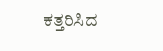ಕತ್ತರಿಸಿದ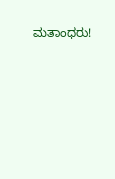ಮತಾಂಧರು!